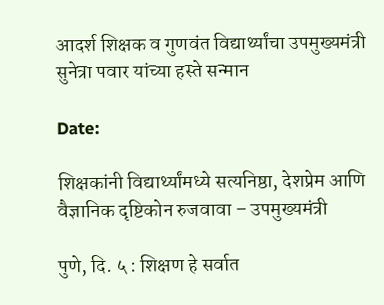आदर्श शिक्षक व गुणवंत विद्यार्थ्यांचा उपमुख्यमंत्री सुनेत्रा पवार यांच्या हस्ते सन्मान

Date:

शिक्षकांनी विद्यार्थ्यांमध्ये सत्यनिष्ठा, देशप्रेम आणि वैज्ञानिक दृष्टिकोन रुजवावा – उपमुख्यमंत्री

पुणे, दि. ५ : शिक्षण हे सर्वात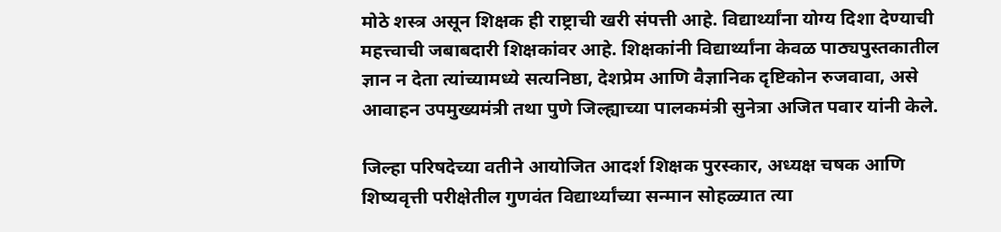मोठे शस्त्र असून शिक्षक ही राष्ट्राची खरी संपत्ती आहे. विद्यार्थ्यांना योग्य दिशा देण्याची महत्त्वाची जबाबदारी शिक्षकांवर आहे. शिक्षकांनी विद्यार्थ्यांना केवळ पाठ्यपुस्तकातील ज्ञान न देता त्यांच्यामध्ये सत्यनिष्ठा, देशप्रेम आणि वैज्ञानिक दृष्टिकोन रुजवावा, असे आवाहन उपमुख्यमंत्री तथा पुणे जिल्ह्याच्या पालकमंत्री सुनेत्रा अजित पवार यांनी केले.

जिल्हा परिषदेच्या वतीने आयोजित आदर्श शिक्षक पुरस्कार, अध्यक्ष चषक आणि शिष्यवृत्ती परीक्षेतील गुणवंत विद्यार्थ्यांच्या सन्मान सोहळ्यात त्या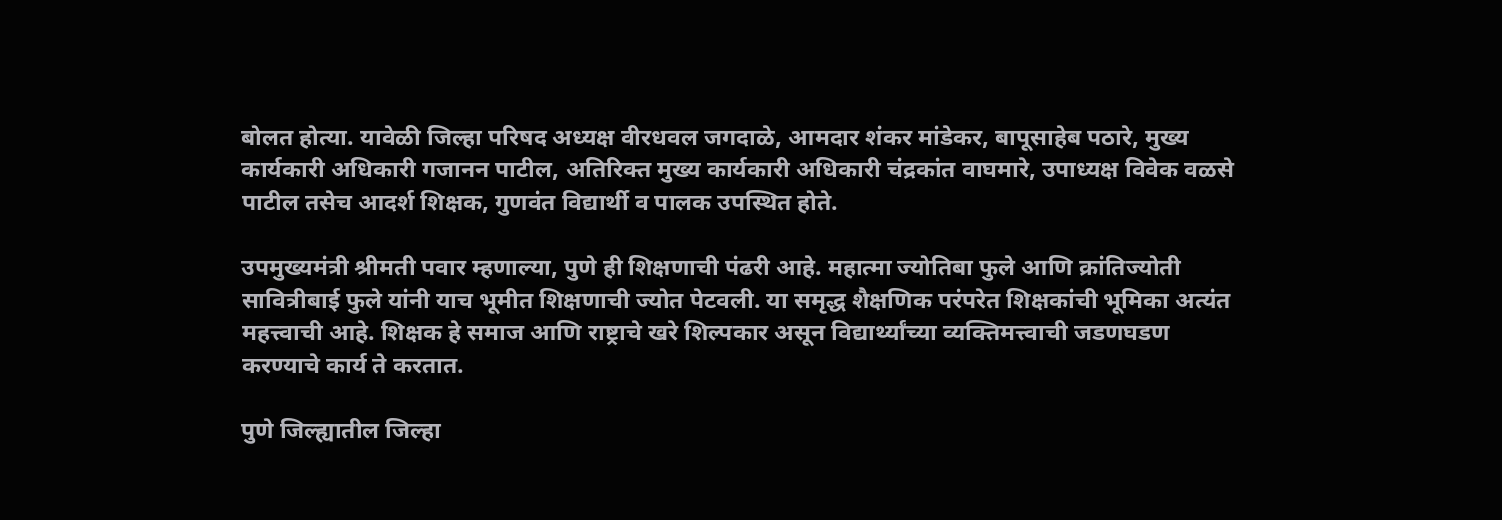बोलत होत्या. यावेळी जिल्हा परिषद अध्यक्ष वीरधवल जगदाळे, आमदार शंकर मांडेकर, बापूसाहेब पठारे, मुख्य कार्यकारी अधिकारी गजानन पाटील, अतिरिक्त मुख्य कार्यकारी अधिकारी चंद्रकांत वाघमारे, उपाध्यक्ष विवेक वळसे पाटील तसेच आदर्श शिक्षक, गुणवंत विद्यार्थी व पालक उपस्थित होते.

उपमुख्यमंत्री श्रीमती पवार म्हणाल्या, पुणे ही शिक्षणाची पंढरी आहे. महात्मा ज्योतिबा फुले आणि क्रांतिज्योती सावित्रीबाई फुले यांनी याच भूमीत शिक्षणाची ज्योत पेटवली. या समृद्ध शैक्षणिक परंपरेत शिक्षकांची भूमिका अत्यंत महत्त्वाची आहे. शिक्षक हे समाज आणि राष्ट्राचे खरे शिल्पकार असून विद्यार्थ्यांच्या व्यक्तिमत्त्वाची जडणघडण करण्याचे कार्य ते करतात.

पुणे जिल्ह्यातील जिल्हा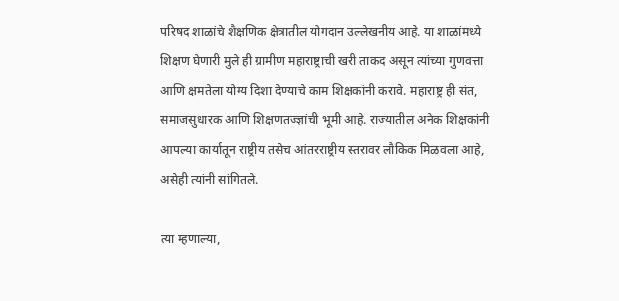परिषद शाळांचे शैक्षणिक क्षेत्रातील योगदान उल्लेखनीय आहे. या शाळांमध्ये शिक्षण घेणारी मुले ही ग्रामीण महाराष्ट्राची खरी ताकद असून त्यांच्या गुणवत्ता आणि क्षमतेला योग्य दिशा देण्याचे काम शिक्षकांनी करावे. महाराष्ट्र ही संत, समाजसुधारक आणि शिक्षणतज्ज्ञांची भूमी आहे. राज्यातील अनेक शिक्षकांनी आपल्या कार्यातून राष्ट्रीय तसेच आंतरराष्ट्रीय स्तरावर लौकिक मिळवला आहे, असेही त्यांनी सांगितले.

त्या म्हणाल्या,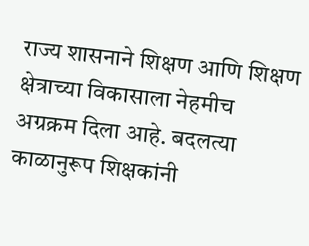राज्य शासनाने शिक्षण आणि शिक्षण क्षेत्राच्या विकासाला नेहमीच अग्रक्रम दिला आहे. बदलत्या काळानुरूप शिक्षकांनी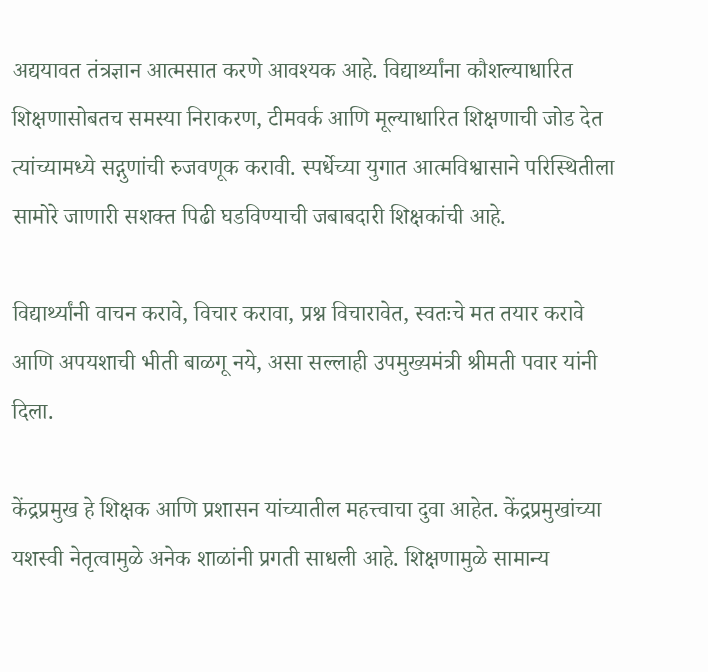अद्ययावत तंत्रज्ञान आत्मसात करणे आवश्यक आहे. विद्यार्थ्यांना कौशल्याधारित शिक्षणासोबतच समस्या निराकरण, टीमवर्क आणि मूल्याधारित शिक्षणाची जोड देत त्यांच्यामध्ये सद्गुणांची रुजवणूक करावी. स्पर्धेच्या युगात आत्मविश्वासाने परिस्थितीला सामोरे जाणारी सशक्त पिढी घडविण्याची जबाबदारी शिक्षकांची आहे.

विद्यार्थ्यांनी वाचन करावे, विचार करावा, प्रश्न विचारावेत, स्वतःचे मत तयार करावे आणि अपयशाची भीती बाळगू नये, असा सल्लाही उपमुख्यमंत्री श्रीमती पवार यांनी दिला.

केंद्रप्रमुख हे शिक्षक आणि प्रशासन यांच्यातील महत्त्वाचा दुवा आहेत. केंद्रप्रमुखांच्या यशस्वी नेतृत्वामुळे अनेक शाळांनी प्रगती साधली आहे. शिक्षणामुळे सामान्य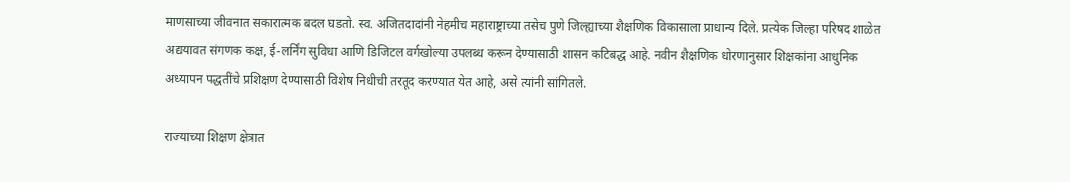माणसाच्या जीवनात सकारात्मक बदल घडतो. स्व. अजितदादांनी नेहमीच महाराष्ट्राच्या तसेच पुणे जिल्ह्याच्या शैक्षणिक विकासाला प्राधान्य दिले. प्रत्येक जिल्हा परिषद शाळेत अद्ययावत संगणक कक्ष, ई-लर्निंग सुविधा आणि डिजिटल वर्गखोल्या उपलब्ध करून देण्यासाठी शासन कटिबद्ध आहे. नवीन शैक्षणिक धोरणानुसार शिक्षकांना आधुनिक अध्यापन पद्धतींचे प्रशिक्षण देण्यासाठी विशेष निधीची तरतूद करण्यात येत आहे, असे त्यांनी सांगितले.

राज्याच्या शिक्षण क्षेत्रात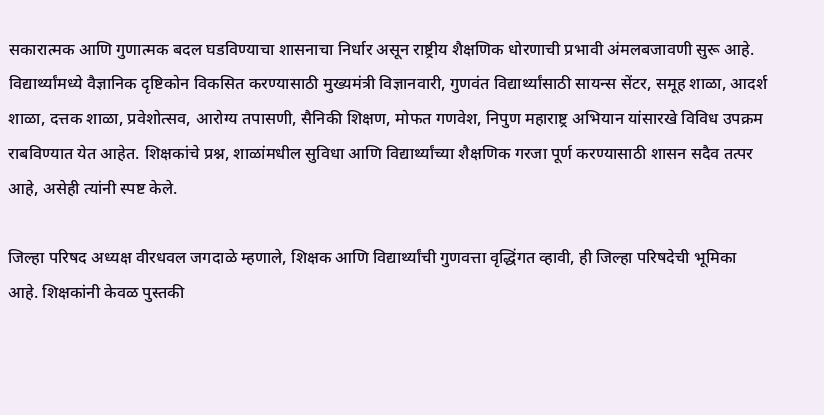सकारात्मक आणि गुणात्मक बदल घडविण्याचा शासनाचा निर्धार असून राष्ट्रीय शैक्षणिक धोरणाची प्रभावी अंमलबजावणी सुरू आहे. विद्यार्थ्यांमध्ये वैज्ञानिक दृष्टिकोन विकसित करण्यासाठी मुख्यमंत्री विज्ञानवारी, गुणवंत विद्यार्थ्यांसाठी सायन्स सेंटर, समूह शाळा, आदर्श शाळा, दत्तक शाळा, प्रवेशोत्सव, आरोग्य तपासणी, सैनिकी शिक्षण, मोफत गणवेश, निपुण महाराष्ट्र अभियान यांसारखे विविध उपक्रम राबविण्यात येत आहेत. शिक्षकांचे प्रश्न, शाळांमधील सुविधा आणि विद्यार्थ्यांच्या शैक्षणिक गरजा पूर्ण करण्यासाठी शासन सदैव तत्पर आहे, असेही त्यांनी स्पष्ट केले.

जिल्हा परिषद अध्यक्ष वीरधवल जगदाळे म्हणाले, शिक्षक आणि विद्यार्थ्यांची गुणवत्ता वृद्धिंगत व्हावी, ही जिल्हा परिषदेची भूमिका आहे. शिक्षकांनी केवळ पुस्तकी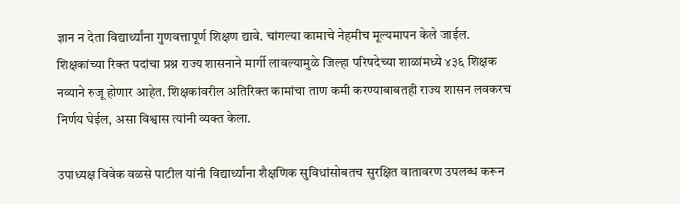ज्ञान न देता विद्यार्थ्यांना गुणवत्तापूर्ण शिक्षण द्यावे. चांगल्या कामाचे नेहमीच मूल्यमापन केले जाईल. शिक्षकांच्या रिक्त पदांचा प्रश्न राज्य शासनाने मार्गी लावल्यामुळे जिल्हा परिषदेच्या शाळांमध्ये ४३६ शिक्षक नव्याने रुजू होणार आहेत. शिक्षकांवरील अतिरिक्त कामांचा ताण कमी करण्याबाबतही राज्य शासन लवकरच निर्णय घेईल, असा विश्वास त्यांनी व्यक्त केला.

उपाध्यक्ष विवेक वळसे पाटील यांनी विद्यार्थ्यांना शैक्षणिक सुविधांसोबतच सुरक्षित वातावरण उपलब्ध करून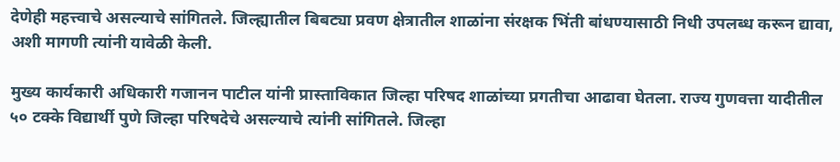देणेही महत्त्वाचे असल्याचे सांगितले. जिल्ह्यातील बिबट्या प्रवण क्षेत्रातील शाळांना संरक्षक भिंती बांधण्यासाठी निधी उपलब्ध करून द्यावा, अशी मागणी त्यांनी यावेळी केली.

मुख्य कार्यकारी अधिकारी गजानन पाटील यांनी प्रास्ताविकात जिल्हा परिषद शाळांच्या प्रगतीचा आढावा घेतला. राज्य गुणवत्ता यादीतील ५० टक्के विद्यार्थी पुणे जिल्हा परिषदेचे असल्याचे त्यांनी सांगितले. जिल्हा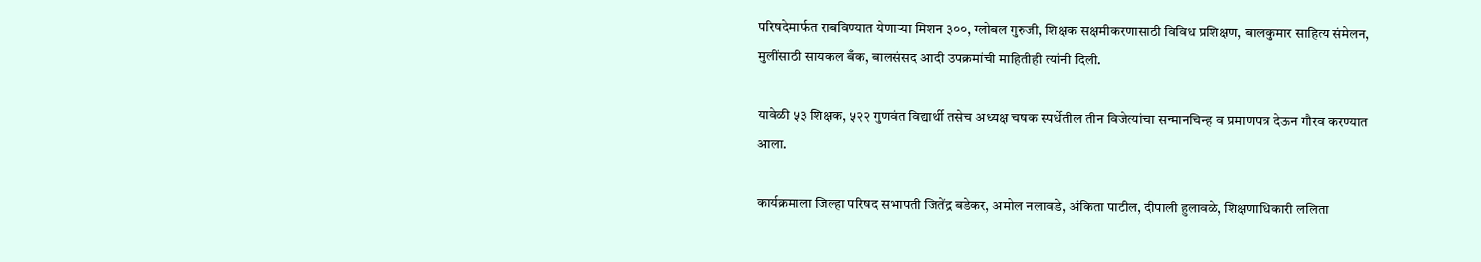परिषदेमार्फत राबविण्यात येणाऱ्या मिशन ३००, ग्लोबल गुरुजी, शिक्षक सक्षमीकरणासाठी विविध प्रशिक्षण, बालकुमार साहित्य संमेलन, मुलींसाठी सायकल बँक, बालसंसद आदी उपक्रमांची माहितीही त्यांनी दिली.

यावेळी ५३ शिक्षक, ५२२ गुणवंत विद्यार्थी तसेच अध्यक्ष चषक स्पर्धेतील तीन विजेत्यांचा सन्मानचिन्ह व प्रमाणपत्र देऊन गौरव करण्यात आला.

कार्यक्रमाला जिल्हा परिषद सभापती जितेंद्र बडेकर, अमोल नलावडे, अंकिता पाटील, दीपाली हुलावळे, शिक्षणाधिकारी ललिता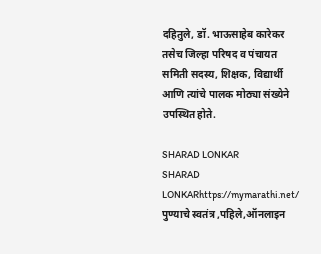दहितुले, डॉ. भाऊसाहेब कारेकर तसेच जिल्हा परिषद व पंचायत समिती सदस्य, शिक्षक, विद्यार्थी आणि त्यांचे पालक मोठ्या संख्येने उपस्थित होते.

SHARAD LONKAR
SHARAD LONKARhttps://mymarathi.net/
पुण्याचे स्वतंत्र ,पहिले,ऑनलाइन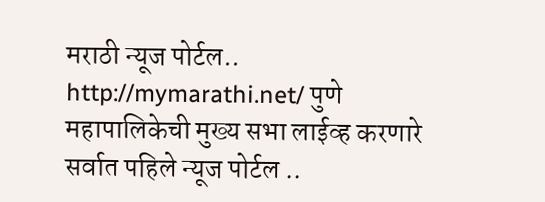मराठी न्यूज पोर्टल.. http://mymarathi.net/ पुणे महापालिकेची मुख्य सभा लाईव्ह करणारे सर्वात पहिले न्यूज पोर्टल ..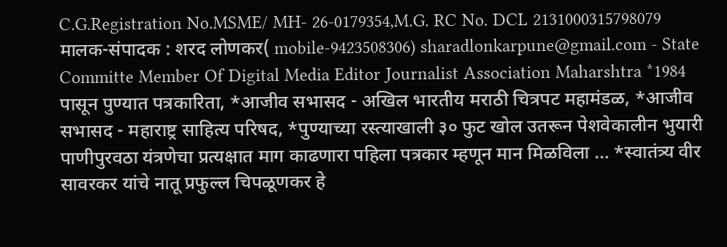C.G.Registration No.MSME/ MH- 26-0179354,M.G. RC No. DCL 2131000315798079 मालक-संपादक : शरद लोणकर( mobile-9423508306) sharadlonkarpune@gmail.com - State Committe Member Of Digital Media Editor Journalist Association Maharshtra *1984 पासून पुण्यात पत्रकारिता, *आजीव सभासद - अखिल भारतीय मराठी चित्रपट महामंडळ, *आजीव सभासद - महाराष्ट्र साहित्य परिषद, *पुण्याच्या रस्त्याखाली ३० फुट खोल उतरून पेशवेकालीन भुयारी पाणीपुरवठा यंत्रणेचा प्रत्यक्षात माग काढणारा पहिला पत्रकार म्हणून मान मिळविला ... *स्वातंत्र्य वीर सावरकर यांचे नातू प्रफुल्ल चिपळूणकर हे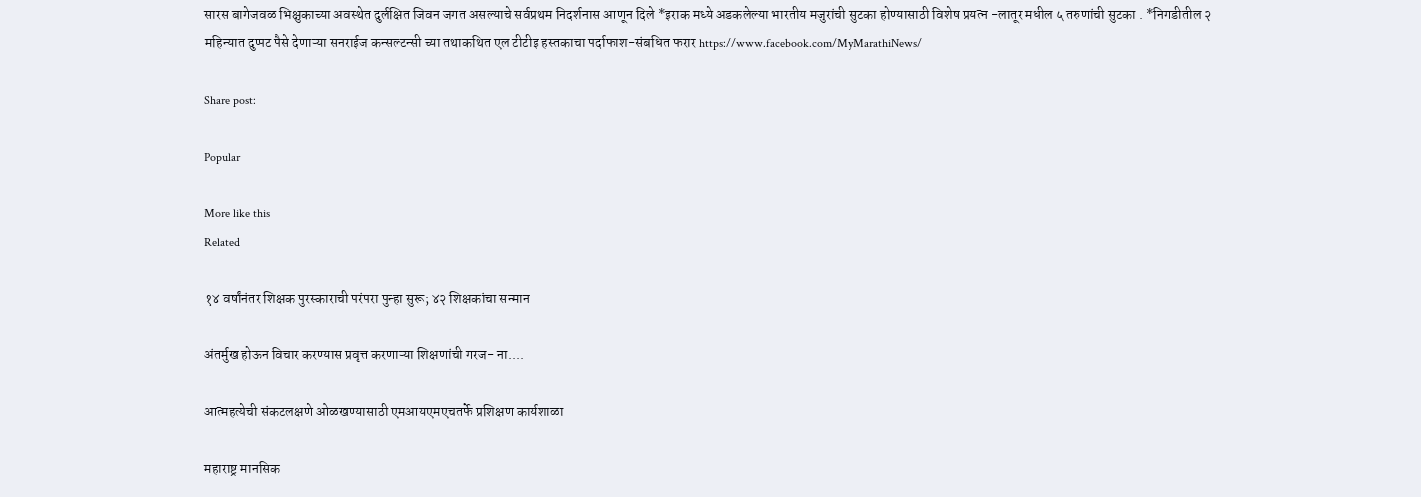सारस बागेजवळ भिक्षुकाच्या अवस्थेत दुर्लक्षित जिवन जगत असल्याचे सर्वप्रथम निदर्शनास आणून दिले *इराक मध्ये अडकलेल्या भारतीय मजुरांची सुटका होण्यासाठी विशेष प्रयत्न -लातूर मधील ५ तरुणांची सुटका . *निगडीतील २ महिन्यात दुप्पट पैसे देणाऱ्या सनराईज कन्सल्टन्सी च्या तथाकथित एल टीटीइ हस्तकाचा पर्दाफाश-संबधित फरार https://www.facebook.com/MyMarathiNews/

Share post:

Popular

More like this
Related

१४ वर्षांनंतर शिक्षक पुरस्काराची परंपरा पुन्हा सुरू; ४२ शिक्षकांचा सन्मान

अंतर्मुख होऊन विचार करण्यास प्रवृत्त करणाऱ्या शिक्षणांची गरज- ना....

आत्महत्येची संकटलक्षणे ओळखण्यासाठी एमआयएमएचतर्फे प्रशिक्षण कार्यशाळा

महाराष्ट्र मानसिक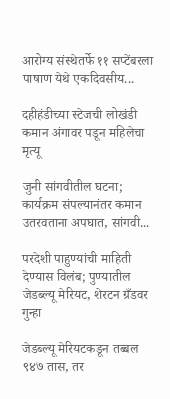आरोग्य संस्थेतर्फे ११ सप्टेंबरला पाषाण येथे एकदिवसीय...

दहीहंडीच्या स्टेजची लोखंडी कमान अंगावर पडून महिलेचा मृत्यू

जुनी सांगवीतील घटना; कार्यक्रम संपल्यानंतर कमान उतरवताना अपघात, सांगवी...

परदेशी पाहुण्यांची माहिती देण्यास विलंब; पुण्यातील जेडब्ल्यू मेरियट, शेरटन ग्रँडवर गुन्हा

जेडब्ल्यू मेरियटकडून तब्बल ९४७ तास, तर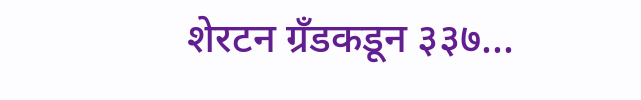शेरटन ग्रँडकडून ३३७...